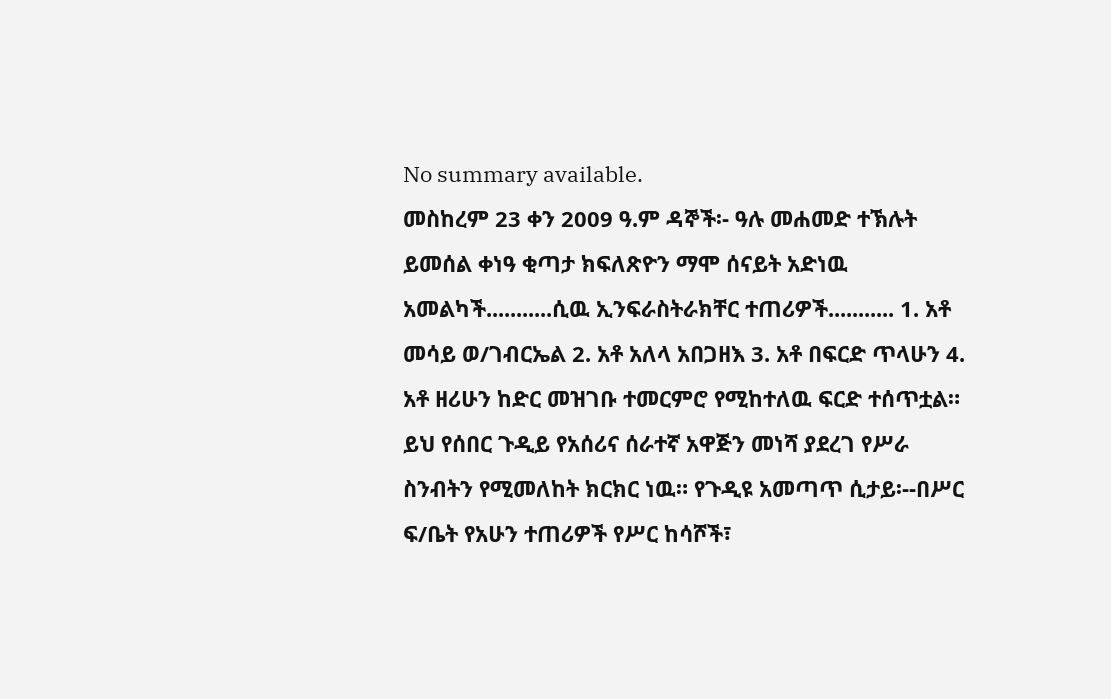No summary available.
መስከረም 23 ቀን 2009 ዓ.ም ዳኞች፡- ዓሉ መሐመድ ተኽሉት ይመሰል ቀነዓ ቂጣታ ክፍለጽዮን ማሞ ሰናይት አድነዉ አመልካች...........ሲዉ ኢንፍራስትራክቸር ተጠሪዎች........... 1. አቶ መሳይ ወ/ገብርኤል 2. አቶ አለላ አበጋዘእ 3. አቶ በፍርድ ጥላሁን 4. አቶ ዘሪሁን ከድር መዝገቡ ተመርምሮ የሚከተለዉ ፍርድ ተሰጥቷል።
ይህ የሰበር ጉዲይ የአሰሪና ሰራተኛ አዋጅን መነሻ ያደረገ የሥራ ስንብትን የሚመለከት ክርክር ነዉ። የጉዲዩ አመጣጥ ሲታይ፡--በሥር ፍ/ቤት የአሁን ተጠሪዎች የሥር ከሳሾች፣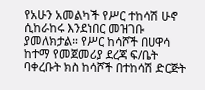የአሁን አመልካች የሥር ተከሳሽ ሁኖ ሲከራከሩ እንደነበር መዝገቡ ያመለክታል። የሥር ከሳሾች በሀዋሳ ከተማ የመጀመሪያ ደረጃ ፍ/ቤት ባቀረቡት ክስ ከሳሾች በተከሳሽ ድርጅት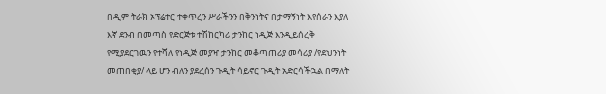በዲም ትራክ ኦፕሬተር ተቀጥረን ሥራችንን በቅንነትና በታማኝነት እየሰራን እያለ እኛ ደንብ በመጣስ የድርጅቱ ተሽከርካሪ ታንከር ነዲጅ እንዲይሰረቅ የሚያደርገዉን የተሻለ የነዲጅ መያዣ ታንከር መቆጣጠሪያ መሳሪያ /የደህንነት መጠበቂያ/ ላይ ሆን ብለን ያደረሰን ጉዲት ሳይኖር ጉዲት አድርሳችኋል በማለት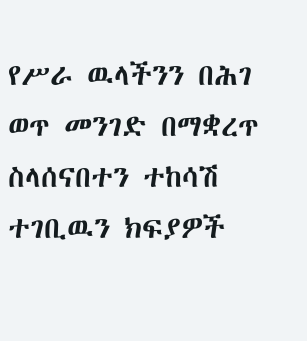የሥራ ዉላችንን በሕገ ወጥ መንገድ በማቋረጥ ስላሰናበተን ተከሳሽ ተገቢዉን ክፍያዎች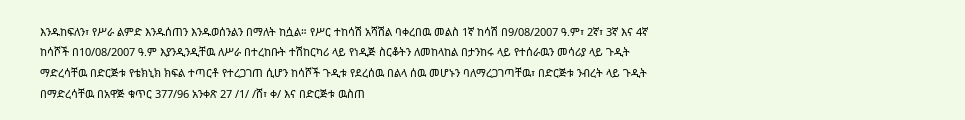እንዱከፍለን፣ የሥራ ልምድ እንዱሰጠን እንዱወሰንልን በማለት ከሷል። የሥር ተከሳሽ አሻሽል ባቀረበዉ መልስ 1ኛ ከሳሽ በ9/08/2007 ዓ.ም፣ 2ኛ፣ 3ኛ እና 4ኛ ከሳሾች በ10/08/2007 ዓ.ም እያንዲንዲቸዉ ለሥራ በተረከቡት ተሽከርካሪ ላይ የነዲጅ ስርቆትን ለመከላከል በታንከሩ ላይ የተሰራዉን መሳሪያ ላይ ጉዲት ማድረሳቸዉ በድርጅቱ የቴክኒክ ክፍል ተጣርቶ የተረጋገጠ ሲሆን ከሳሾች ጉዲቱ የደረሰዉ በልላ ሰዉ መሆኑን ባለማረጋገጣቸዉ፣ በድርጅቱ ንብረት ላይ ጉዲት በማድረሳቸዉ በአዋጅ ቁጥር 377/96 አንቀጽ 27 /1/ /ሸ፣ ቀ/ እና በድርጅቱ ዉስጠ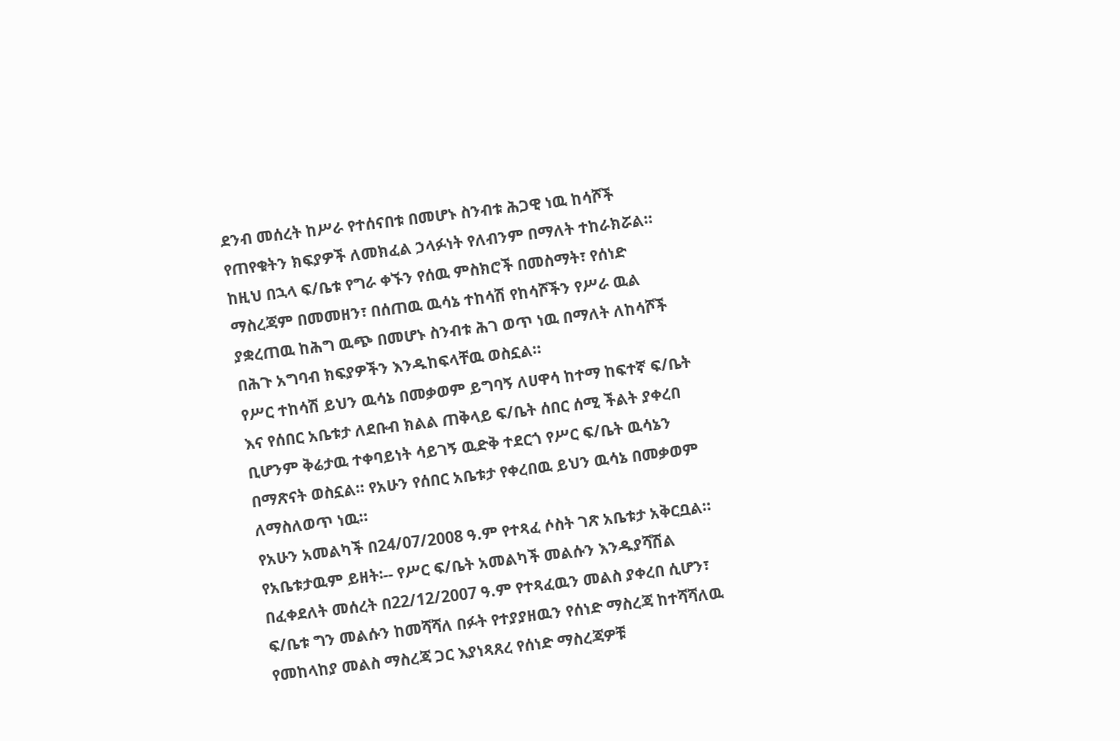ደንብ መሰረት ከሥራ የተሰናበቱ በመሆኑ ስንብቱ ሕጋዊ ነዉ ከሳሾች የጠየቁትን ክፍያዎች ለመክፈል ኃላፉነት የለብንም በማለት ተከራክሯል።
ከዚህ በኋላ ፍ/ቤቱ የግራ ቀኙን የሰዉ ምስክሮች በመስማት፣ የሰነድ ማስረጃም በመመዘን፣ በሰጠዉ ዉሳኔ ተከሳሽ የከሳሾችን የሥራ ዉል ያቋረጠዉ ከሕግ ዉጭ በመሆኑ ስንብቱ ሕገ ወጥ ነዉ በማለት ለከሳሾች በሕጉ አግባብ ክፍያዎችን እንዱከፍላቸዉ ወስኗል።
የሥር ተከሳሽ ይህን ዉሳኔ በመቃወም ይግባኝ ለሀዋሳ ከተማ ከፍተኛ ፍ/ቤት እና የሰበር አቤቱታ ለደቡብ ክልል ጠቅላይ ፍ/ቤት ሰበር ሰሚ ችልት ያቀረበ ቢሆንም ቅሬታዉ ተቀባይነት ሳይገኝ ዉድቅ ተደርጎ የሥር ፍ/ቤት ዉሳኔን በማጽናት ወስኗል። የአሁን የሰበር አቤቱታ የቀረበዉ ይህን ዉሳኔ በመቃወም ለማስለወጥ ነዉ።
የአሁን አመልካች በ24/07/2008 ዓ.ም የተጻፈ ሶስት ገጽ አቤቱታ አቅርቧል። የአቤቱታዉም ይዘት፡-- የሥር ፍ/ቤት አመልካች መልሱን እንዱያሻሽል በፈቀደለት መሰረት በ22/12/2007 ዓ.ም የተጻፈዉን መልስ ያቀረበ ሲሆን፣ ፍ/ቤቱ ግን መልሱን ከመሻሻለ በፉት የተያያዘዉን የሰነድ ማስረጃ ከተሻሻለዉ የመከላከያ መልስ ማስረጃ ጋር እያነጻጸረ የሰነድ ማስረጃዎቹ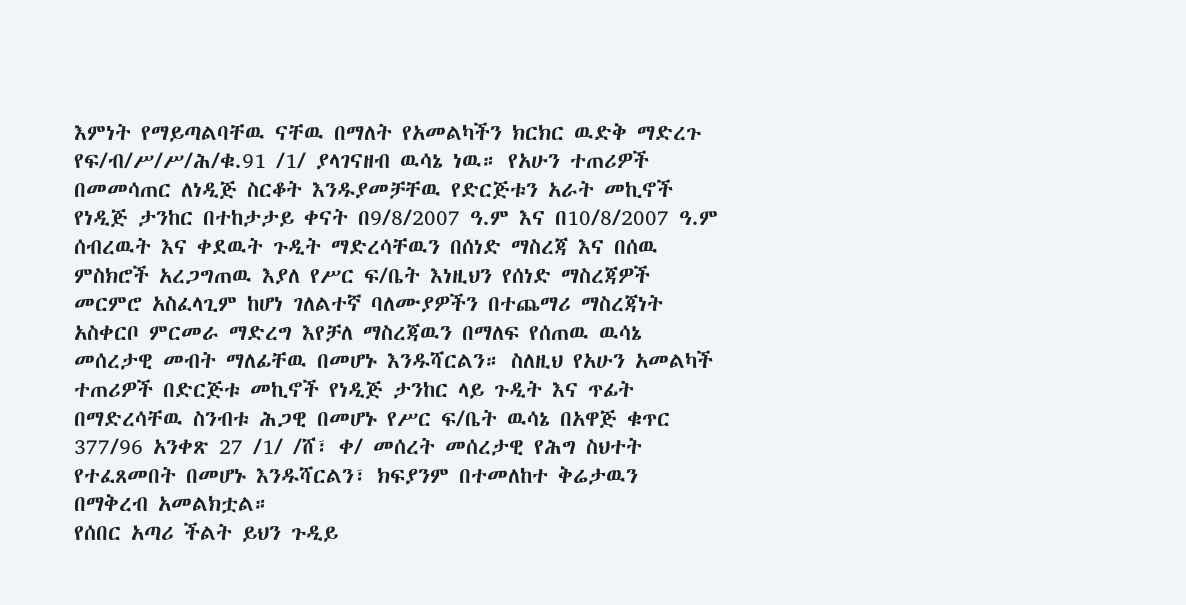እምነት የማይጣልባቸዉ ናቸዉ በማለት የአመልካችን ክርክር ዉድቅ ማድረጉ የፍ/ብ/ሥ/ሥ/ሕ/ቁ.91 /1/ ያላገናዘብ ዉሳኔ ነዉ። የአሁን ተጠሪዎች በመመሳጠር ለነዲጅ ስርቆት እንዱያመቻቸዉ የድርጅቱን አራት መኪኖች የነዲጅ ታንከር በተከታታይ ቀናት በ9/8/2007 ዓ.ም እና በ10/8/2007 ዓ.ም ሰብረዉት እና ቀደዉት ጉዲት ማድረሳቸዉን በሰነድ ማስረጃ እና በሰዉ ምስክሮች አረጋግጠዉ እያለ የሥር ፍ/ቤት እነዚህን የሰነድ ማስረጃዎች መርምሮ አስፈላጊም ከሆነ ገለልተኛ ባለሙያዎችን በተጨማሪ ማስረጃነት አስቀርቦ ምርመራ ማድረግ እየቻለ ማስረጃዉን በማለፍ የሰጠዉ ዉሳኔ መሰረታዊ መብት ማለፊቸዉ በመሆኑ እንዱሻርልን። ስለዚህ የአሁን አመልካች ተጠሪዎች በድርጅቱ መኪኖች የነዲጅ ታንከር ላይ ጉዲት እና ጥፊት በማድረሳቸዉ ስንብቱ ሕጋዊ በመሆኑ የሥር ፍ/ቤት ዉሳኔ በአዋጅ ቁጥር 377/96 አንቀጽ 27 /1/ /ሸ፣ ቀ/ መሰረት መሰረታዊ የሕግ ስህተት የተፈጸመበት በመሆኑ እንዱሻርልን፣ ክፍያንም በተመለከተ ቅሬታዉን በማቅረብ አመልክቷል።
የሰበር አጣሪ ችልት ይህን ጉዲይ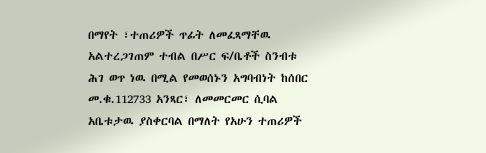በማየት ፣ተጠሪዎች ጥፊት ለመፈጻማቸዉ አልተረጋገጠም ተብል በሥር ፍ/ቤቶች ስንብቱ ሕገ ወጥ ነዉ በሚል የመወሰኑን አግባብነት ከሰበር መ.ቁ.112733 አንጻር፣ ለመመርመር ሲባል አቤቱታዉ ያስቀርባል በማለት የአሁን ተጠሪዎች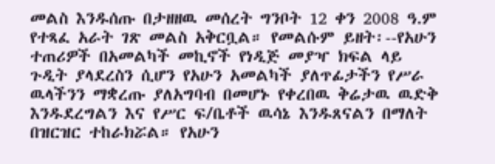መልስ እንዱሰጡ በታዘዘዉ መሰረት ግንቦት 12 ቀን 2008 ዓ.ም የተጻፈ አራት ገጽ መልስ አቅርቧል። የመልሱም ይዘት፡--የአሁን ተጠሪዎች በአመልካች መኪኖች የነዲጅ መያዣ ክፍል ላይ ጉዲት ያላደረስን ሲሆን የአሁን አመልካች ያለጥፊታችን የሥራ ዉላችንን ማቋረጡ ያለአግባብ በመሆኑ የቀረበዉ ቅሬታዉ ዉድቅ እንዱደረግልን እና የሥር ፍ/ቤቶች ዉሳኔ እንዱጸናልን በማለት በዝርዝር ተከራክሯል። የአሁን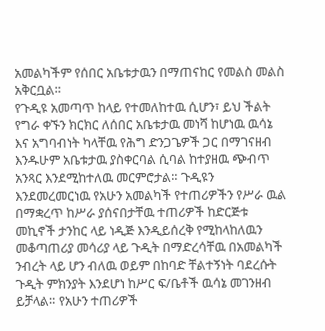አመልካችም የሰበር አቤቱታዉን በማጠናከር የመልስ መልስ አቅርቧል።
የጉዲዩ አመጣጥ ከላይ የተመለከተዉ ሲሆን፣ ይህ ችልት የግራ ቀኙን ክርክር ለሰበር አቤቱታዉ መነሻ ከሆነዉ ዉሳኔ እና አግባብነት ካላቸዉ የሕግ ድንጋጌዎች ጋር በማገናዘብ እንዱሁም አቤቱታዉ ያስቀርባል ሲባል ከተያዘዉ ጭብጥ አንጻር እንደሚከተለዉ መርምሮታል። ጉዲዩን እንደመረመርነዉ የአሁን አመልካች የተጠሪዎችን የሥራ ዉል በማቋረጥ ከሥራ ያሰናበታቸዉ ተጠሪዎች ከድርጅቱ መኪኖች ታንከር ላይ ነዲጅ እንዲይሰረቅ የሚከላከለዉን መቆጣጠሪያ መሳሪያ ላይ ጉዲት በማድረሳቸዉ በአመልካች ንብረት ላይ ሆን ብለዉ ወይም በከባድ ቸልተኝነት ባደረሱት ጉዲት ምክንያት እንደሆነ ከሥር ፍ/ቤቶች ዉሳኔ መገንዘብ ይቻላል። የአሁን ተጠሪዎች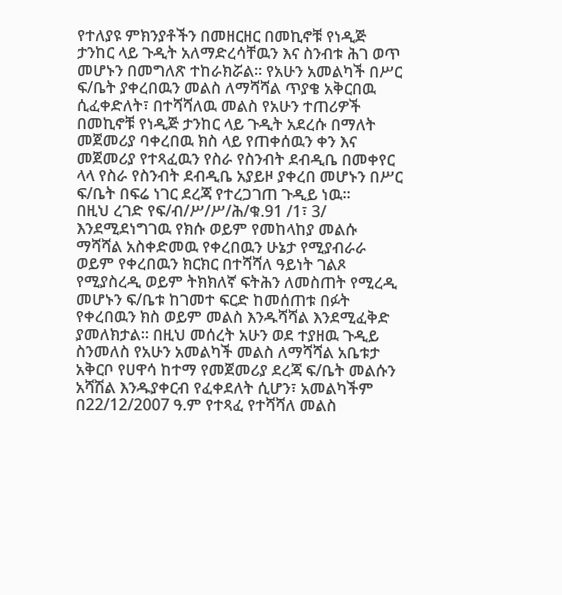የተለያዩ ምክንያቶችን በመዘርዘር በመኪኖቹ የነዲጅ ታንከር ላይ ጉዲት አለማድረሳቸዉን እና ስንብቱ ሕገ ወጥ መሆኑን በመግለጽ ተከራክሯል። የአሁን አመልካች በሥር ፍ/ቤት ያቀረበዉን መልስ ለማሻሻል ጥያቄ አቅርበዉ ሲፈቀድለት፣ በተሻሻለዉ መልስ የአሁን ተጠሪዎች በመኪኖቹ የነዲጅ ታንከር ላይ ጉዲት አደረሱ በማለት መጀመሪያ ባቀረበዉ ክስ ላይ የጠቀሰዉን ቀን እና መጀመሪያ የተጻፈዉን የስራ የስንብት ደብዲቤ በመቀየር ላላ የስራ የስንብት ደብዲቤ አያይዞ ያቀረበ መሆኑን በሥር ፍ/ቤት በፍሬ ነገር ደረጃ የተረጋገጠ ጉዲይ ነዉ።
በዚህ ረገድ የፍ/ብ/ሥ/ሥ/ሕ/ቁ.91 /1፣ 3/ እንደሚደነግገዉ የክሱ ወይም የመከላከያ መልሱ ማሻሻል አስቀድመዉ የቀረበዉን ሁኔታ የሚያብራራ ወይም የቀረበዉን ክርክር በተሻሻለ ዓይነት ገልጾ የሚያስረዲ ወይም ትክክለኛ ፍትሕን ለመስጠት የሚረዲ መሆኑን ፍ/ቤቱ ከገመተ ፍርድ ከመሰጠቱ በፉት የቀረበዉን ክስ ወይም መልስ እንዱሻሻል እንደሚፈቅድ ያመለክታል። በዚህ መሰረት አሁን ወደ ተያዘዉ ጉዲይ ስንመለስ የአሁን አመልካች መልስ ለማሻሻል አቤቱታ አቅርቦ የሀዋሳ ከተማ የመጀመሪያ ደረጃ ፍ/ቤት መልሱን አሻሽል እንዱያቀርብ የፈቀደለት ሲሆን፣ አመልካችም በ22/12/2007 ዓ.ም የተጻፈ የተሻሻለ መልስ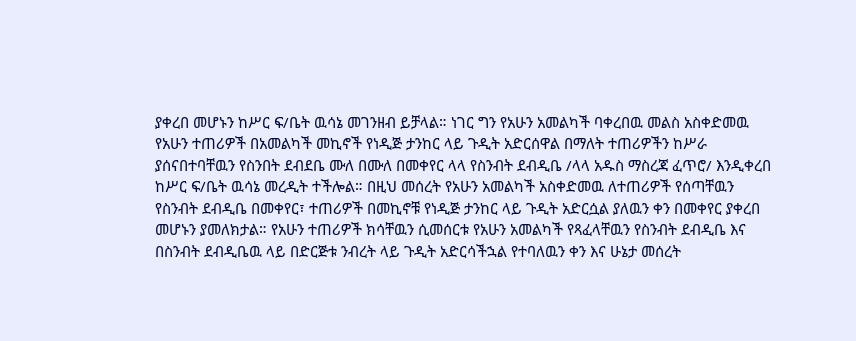ያቀረበ መሆኑን ከሥር ፍ/ቤት ዉሳኔ መገንዘብ ይቻላል። ነገር ግን የአሁን አመልካች ባቀረበዉ መልስ አስቀድመዉ የአሁን ተጠሪዎች በአመልካች መኪኖች የነዲጅ ታንከር ላይ ጉዲት አድርሰዋል በማለት ተጠሪዎችን ከሥራ ያሰናበተባቸዉን የስንበት ደብደቤ ሙለ በሙለ በመቀየር ላላ የስንብት ደብዲቤ /ላላ አዱስ ማስረጃ ፈጥሮ/ እንዲቀረበ ከሥር ፍ/ቤት ዉሳኔ መረዲት ተችሎል። በዚህ መሰረት የአሁን አመልካች አስቀድመዉ ለተጠሪዎች የሰጣቸዉን የስንብት ደብዲቤ በመቀየር፣ ተጠሪዎች በመኪኖቹ የነዲጅ ታንከር ላይ ጉዲት አድርሷል ያለዉን ቀን በመቀየር ያቀረበ መሆኑን ያመለክታል። የአሁን ተጠሪዎች ክሳቸዉን ሲመሰርቱ የአሁን አመልካች የጻፈላቸዉን የስንብት ደብዲቤ እና በስንብት ደብዲቤዉ ላይ በድርጅቱ ንብረት ላይ ጉዲት አድርሳችኋል የተባለዉን ቀን እና ሁኔታ መሰረት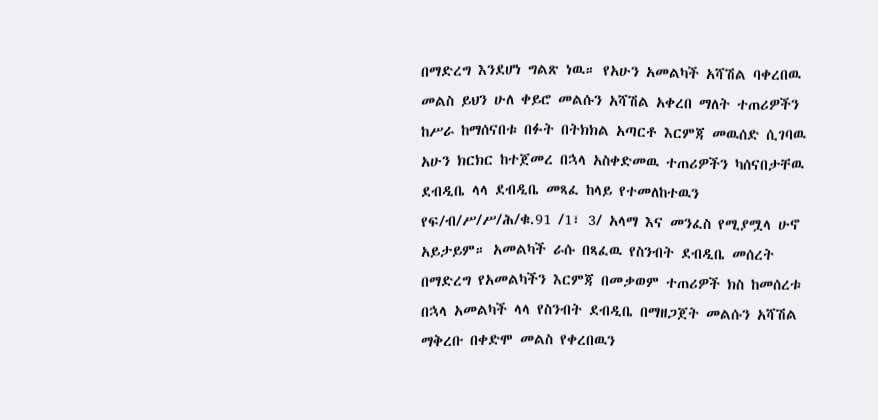በማድረግ እንደሆነ ግልጽ ነዉ። የአሁን አመልካች አሻሽል ባቀረበዉ መልስ ይህን ሁለ ቀይሮ መልሱን አሻሽል አቀረበ ማለት ተጠሪዎችን ከሥራ ከማሰናበቱ በፉት በትክክል አጣርቶ እርምጃ መዉሰድ ሲገባዉ አሁን ክርክር ከተጀመረ በኋላ አስቀድመዉ ተጠሪዎችን ካሰናበታቸዉ ደብዲቤ ላላ ደብዲቤ መጻፈ ከላይ የተመለከተዉን የፍ/ብ/ሥ/ሥ/ሕ/ቁ.91 /1፣ 3/ አላማ እና መንፈስ የሚያሟላ ሁኖ አይታይም። አመልካች ራሱ በጻፈዉ የስንብት ደብዲቤ መሰረት በማድረግ የአመልካችን እርምጃ በመቃወም ተጠሪዎች ክስ ከመሰረቱ በኋላ አመልካች ላላ የስንብት ደብዲቤ በማዘጋጀት መልሱን አሻሽል ማቅረቡ በቀድሞ መልስ የቀረበዉን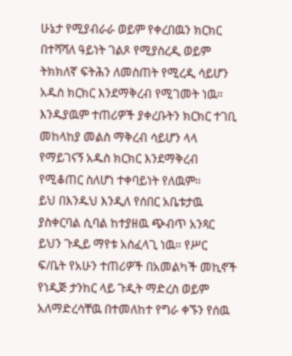ሁኔታ የሚያብራራ ወይም የቀረበዉን ክርክር በተሻሻለ ዓይነት ገልጾ የሚያስረዲ ወይም ትክክለኛ ፍትሕን ለመስጠት የሚረዲ ሳይሆን አዱስ ክርክር እንደማቅረብ የሚገመት ነዉ። እንዱያዉም ተጠሪዎች ያቀረቡትን ክርክር ተገቢ መከላከያ መልስ ማቅረብ ሳይሆን ላላ የማይገናኝ አዱስ ክርክር እንደማቅረብ የሚቆጠር ስለሆነ ተቀባይነት የለዉም።
ይህ በእንዱህ እንዲለ የሰበር አቤቱታዉ ያስቀርባል ሲባል ከተያዘዉ ጭብጥ አንጻር ይህን ጉዲይ ማየቱ አስፈላጊ ነዉ። የሥር ፍ/ቤት የአሁን ተጠሪዎች በአመልካች መኪኖች የነዲጅ ታንከር ላይ ጉዲት ማድረስ ወይም አለማድረሳቸዉ በተመለከተ የግራ ቀኙን የሰዉ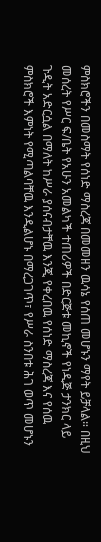ምስክሮችን በመስማት የሰነድ ማስረጃ በመመዘን ዉሳኔ የሰጠ መሆኑን ማየት ይቻላል። በዚህ መሰረት የሥር ፍ/ቤት የአሁን አመልካች ተጠሪዎች በድርጅቱ መኪኖች የነዲጅ ታንክር ላይ ጉዲት አድርሷል በማለት ከሥራ ያሰናብታቸዉ እንጂ የቀረበዉ የሰነድ ማስረጃ እና የሰዉ ምስክሮች እምነት የሚጣልባቸዉ እንዲልሆኑ በማረጋገጥ፣ የሥራ ስንበቱ ሕገ ወጥ መሆኑን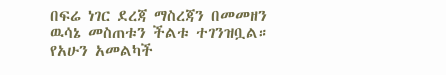በፍሬ ነገር ደረጃ ማስረጃን በመመዘን ዉሳኔ መስጠቱን ችልቱ ተገንዝቧል። የአሁን አመልካች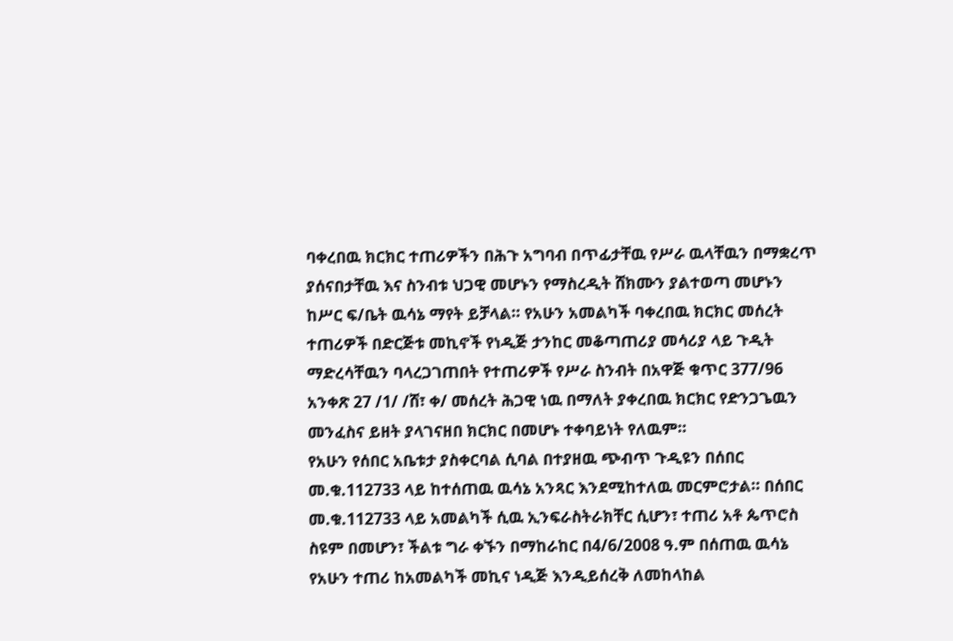ባቀረበዉ ክርክር ተጠሪዎችን በሕጉ አግባብ በጥፊታቸዉ የሥራ ዉላቸዉን በማቋረጥ ያሰናበታቸዉ እና ስንብቱ ህጋዊ መሆኑን የማስረዲት ሸክሙን ያልተወጣ መሆኑን ከሥር ፍ/ቤት ዉሳኔ ማየት ይቻላል። የአሁን አመልካች ባቀረበዉ ክርክር መሰረት ተጠሪዎች በድርጅቱ መኪኖች የነዲጅ ታንከር መቆጣጠሪያ መሳሪያ ላይ ጉዲት ማድረሳቸዉን ባላረጋገጠበት የተጠሪዎች የሥራ ስንብት በአዋጅ ቁጥር 377/96 አንቀጽ 27 /1/ /ሸ፣ ቀ/ መሰረት ሕጋዊ ነዉ በማለት ያቀረበዉ ክርክር የድንጋጌዉን መንፈስና ይዘት ያላገናዘበ ክርክር በመሆኑ ተቀባይነት የለዉም።
የአሁን የሰበር አቤቱታ ያስቀርባል ሲባል በተያዘዉ ጭብጥ ጉዲዩን በሰበር መ.ቁ.112733 ላይ ከተሰጠዉ ዉሳኔ አንጻር እንደሚከተለዉ መርምሮታል። በሰበር መ.ቁ.112733 ላይ አመልካች ሲዉ ኢንፍራስትራክቸር ሲሆን፣ ተጠሪ አቶ ጴጥሮስ ስዩም በመሆን፣ ችልቱ ግራ ቀኙን በማከራከር በ4/6/2008 ዓ.ም በሰጠዉ ዉሳኔ የአሁን ተጠሪ ከአመልካች መኪና ነዲጅ እንዲይሰረቅ ለመከላከል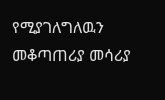የሚያገለግለዉን መቆጣጠሪያ መሳሪያ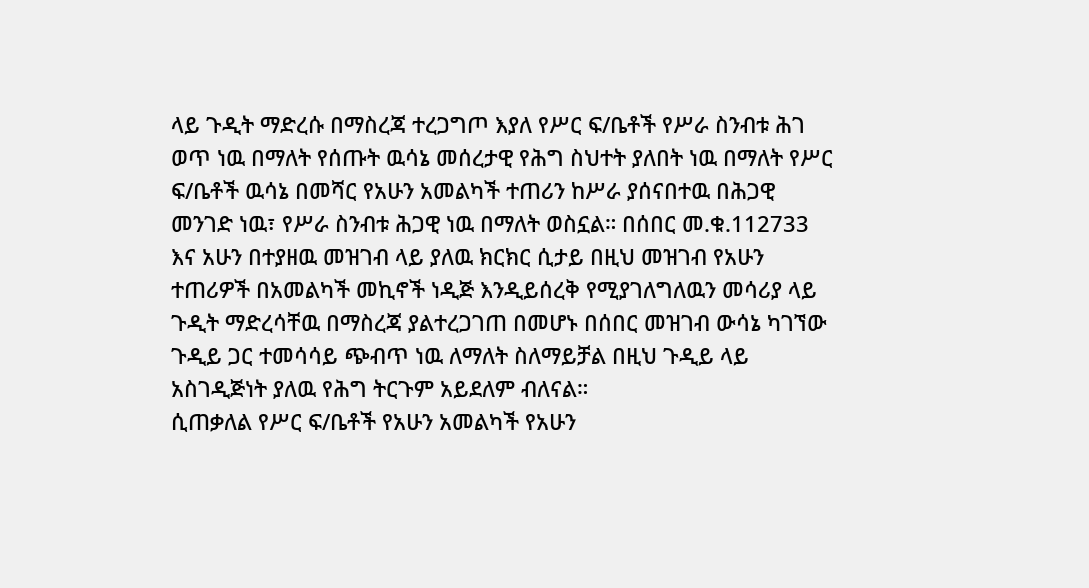ላይ ጉዲት ማድረሱ በማስረጃ ተረጋግጦ እያለ የሥር ፍ/ቤቶች የሥራ ስንብቱ ሕገ ወጥ ነዉ በማለት የሰጡት ዉሳኔ መሰረታዊ የሕግ ስህተት ያለበት ነዉ በማለት የሥር ፍ/ቤቶች ዉሳኔ በመሻር የአሁን አመልካች ተጠሪን ከሥራ ያሰናበተዉ በሕጋዊ መንገድ ነዉ፣ የሥራ ስንብቱ ሕጋዊ ነዉ በማለት ወስኗል። በሰበር መ.ቁ.112733 እና አሁን በተያዘዉ መዝገብ ላይ ያለዉ ክርክር ሲታይ በዚህ መዝገብ የአሁን ተጠሪዎች በአመልካች መኪኖች ነዲጅ እንዲይሰረቅ የሚያገለግለዉን መሳሪያ ላይ ጉዲት ማድረሳቸዉ በማስረጃ ያልተረጋገጠ በመሆኑ በሰበር መዝገብ ውሳኔ ካገኘው ጉዲይ ጋር ተመሳሳይ ጭብጥ ነዉ ለማለት ስለማይቻል በዚህ ጉዲይ ላይ አስገዲጅነት ያለዉ የሕግ ትርጉም አይደለም ብለናል።
ሲጠቃለል የሥር ፍ/ቤቶች የአሁን አመልካች የአሁን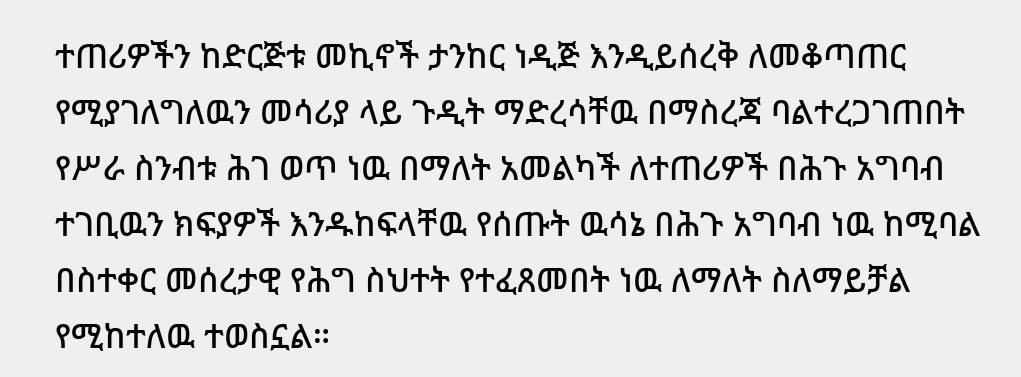ተጠሪዎችን ከድርጅቱ መኪኖች ታንከር ነዲጅ እንዲይሰረቅ ለመቆጣጠር የሚያገለግለዉን መሳሪያ ላይ ጉዲት ማድረሳቸዉ በማስረጃ ባልተረጋገጠበት የሥራ ስንብቱ ሕገ ወጥ ነዉ በማለት አመልካች ለተጠሪዎች በሕጉ አግባብ ተገቢዉን ክፍያዎች እንዱከፍላቸዉ የሰጡት ዉሳኔ በሕጉ አግባብ ነዉ ከሚባል በስተቀር መሰረታዊ የሕግ ስህተት የተፈጸመበት ነዉ ለማለት ስለማይቻል የሚከተለዉ ተወስኗል።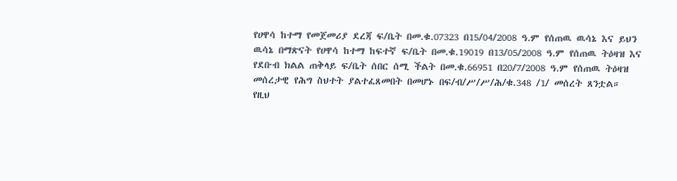የሀዋሳ ከተማ የመጀመሪያ ደረጃ ፍ/ቤት በመ.ቁ.07323 በ15/04/2008 ዓ.ም የሰጠዉ ዉሳኔ እና ይህን ዉሳኔ በማጽናት የሀዋሳ ከተማ ከፍተኛ ፍ/ቤት በመ.ቁ.19019 በ13/05/2008 ዓ.ም የሰጠዉ ትዕዛዝ እና የደቡብ ክልል ጠቅላይ ፍ/ቤት ሰበር ሰሚ ችልት በመ.ቁ.66951 በ20/7/2008 ዓ.ም የሰጠዉ ትዕዛዝ መሰረታዊ የሕግ ስህተት ያልተፈጸመበት በመሆኑ በፍ/ብ/ሥ/ሥ/ሕ/ቁ.348 /1/ መሰረት ጸንቷል።
የዚህ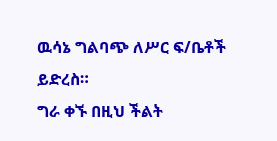ዉሳኔ ግልባጭ ለሥር ፍ/ቤቶች ይድረስ።
ግራ ቀኙ በዚህ ችልት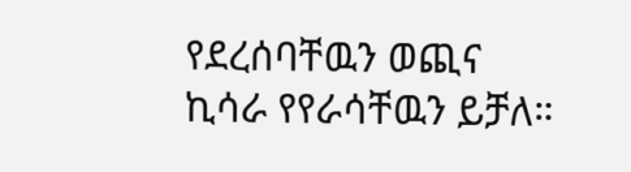የደረሰባቸዉን ወጪና ኪሳራ የየራሳቸዉን ይቻለ።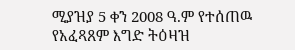ሚያዝያ 5 ቀን 2008 ዓ.ም የተሰጠዉ የአፈጻጸም እግድ ትዕዛዝ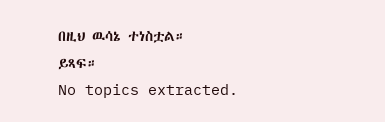በዚህ ዉሳኔ ተነስቷል።
ይጻፍ።
No topics extracted.